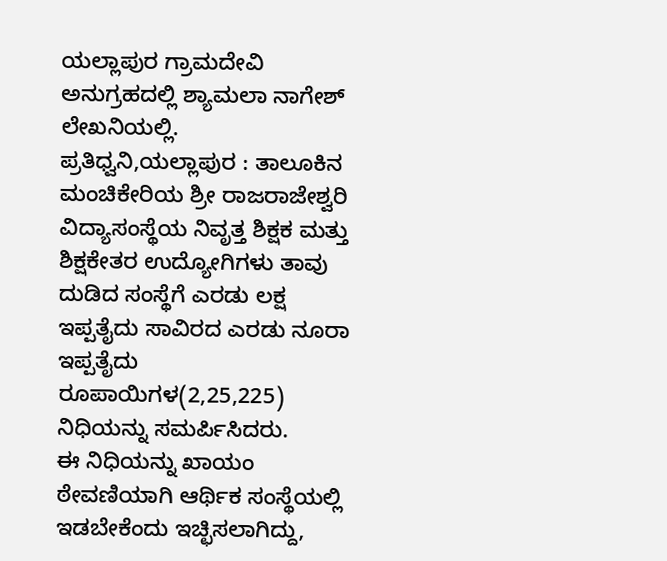ಯಲ್ಲಾಪುರ ಗ್ರಾಮದೇವಿ ಅನುಗ್ರಹದಲ್ಲಿ ಶ್ಯಾಮಲಾ ನಾಗೇಶ್ ಲೇಖನಿಯಲ್ಲಿ.
ಪ್ರತಿಧ್ವನಿ,ಯಲ್ಲಾಪುರ : ತಾಲೂಕಿನ ಮಂಚಿಕೇರಿಯ ಶ್ರೀ ರಾಜರಾಜೇಶ್ವರಿ ವಿದ್ಯಾಸಂಸ್ಥೆಯ ನಿವೃತ್ತ ಶಿಕ್ಷಕ ಮತ್ತು ಶಿಕ್ಷಕೇತರ ಉದ್ಯೋಗಿಗಳು ತಾವು ದುಡಿದ ಸಂಸ್ಥೆಗೆ ಎರಡು ಲಕ್ಷ ಇಪ್ಪತೈದು ಸಾವಿರದ ಎರಡು ನೂರಾ ಇಪ್ಪತೈದು ರೂಪಾಯಿಗಳ(2,25,225) ನಿಧಿಯನ್ನು ಸಮರ್ಪಿಸಿದರು.
ಈ ನಿಧಿಯನ್ನು ಖಾಯಂ ಠೇವಣಿಯಾಗಿ ಆರ್ಥಿಕ ಸಂಸ್ಥೆಯಲ್ಲಿ ಇಡಬೇಕೆಂದು ಇಚ್ಛಿಸಲಾಗಿದ್ದು,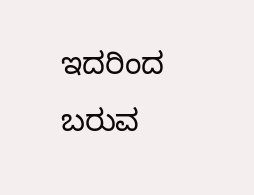ಇದರಿಂದ ಬರುವ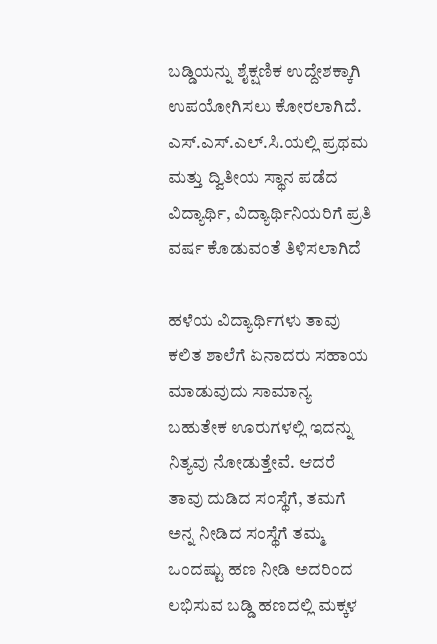ಬಡ್ಡಿಯನ್ನು ಶೈಕ್ಷಣಿಕ ಉದ್ದೇಶಕ್ಕಾಗಿ ಉಪಯೋಗಿಸಲು ಕೋರಲಾಗಿದೆ. ಎಸ್.ಎಸ್.ಎಲ್.ಸಿ.ಯಲ್ಲಿ ಪ್ರಥಮ ಮತ್ತು ದ್ವಿತೀಯ ಸ್ಥಾನ ಪಡೆದ ವಿದ್ಯಾರ್ಥಿ, ವಿದ್ಯಾರ್ಥಿನಿಯರಿಗೆ ಪ್ರತಿ ವರ್ಷ ಕೊಡುವಂತೆ ತಿಳಿಸಲಾಗಿದೆ

ಹಳೆಯ ವಿದ್ಯಾರ್ಥಿಗಳು ತಾವು ಕಲಿತ ಶಾಲೆಗೆ ಏನಾದರು ಸಹಾಯ ಮಾಡುವುದು ಸಾಮಾನ್ಯ ಬಹುತೇಕ ಊರುಗಳಲ್ಲಿ ಇದನ್ನು ನಿತ್ಯವು ನೋಡುತ್ತೇವೆ. ಆದರೆ ತಾವು ದುಡಿದ ಸಂಸ್ಥೆಗೆ, ತಮಗೆ ಅನ್ನ ನೀಡಿದ ಸಂಸ್ಥೆಗೆ ತಮ್ಮ ಒಂದಷ್ಟು ಹಣ ನೀಡಿ ಅದರಿಂದ ಲಭಿಸುವ ಬಡ್ಡಿ ಹಣದಲ್ಲಿ ಮಕ್ಕಳ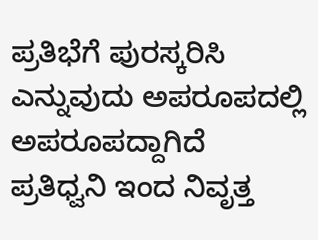ಪ್ರತಿಭೆಗೆ ಪುರಸ್ಕರಿಸಿ ಎನ್ನುವುದು ಅಪರೂಪದಲ್ಲಿ ಅಪರೂಪದ್ದಾಗಿದೆ ಪ್ರತಿಧ್ವನಿ ಇಂದ ನಿವೃತ್ತ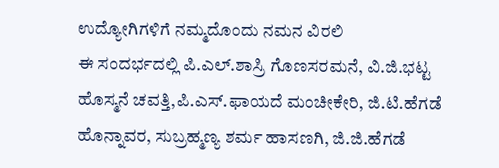ಉದ್ಯೋಗಿಗಳಿಗೆ ನಮ್ಮದೊಂದು ನಮನ ವಿರಲಿ
ಈ ಸಂದರ್ಭದಲ್ಲಿ ಪಿ.ಎಲ್.ಶಾಸ್ರಿ ಗೊಣಸರಮನೆ, ವಿ.ಜಿ.ಭಟ್ಟ ಹೊಸ್ಮನೆ ಚವತ್ತಿ,ಪಿ.ಎಸ್.ಫಾಯದೆ ಮಂಚೀಕೇರಿ, ಜಿ.ಟಿ.ಹೆಗಡೆ ಹೊನ್ನಾವರ, ಸುಬ್ರಹ್ಮಣ್ಯ ಶರ್ಮ ಹಾಸಣಗಿ, ಜಿ.ಜಿ.ಹೆಗಡೆ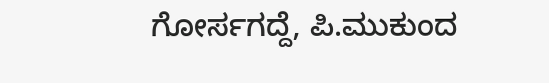ಗೋರ್ಸಗದ್ದೆ, ಪಿ.ಮುಕುಂದ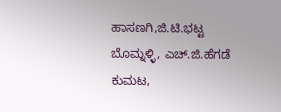ಹಾಸಣಗಿ,ಜಿ.ಟಿ.ಭಟ್ಟ ಬೊಮ್ನಳ್ಳಿ, ಎಚ್.ಜಿ.ಹೆಗಡೆ ಕುಮಟ,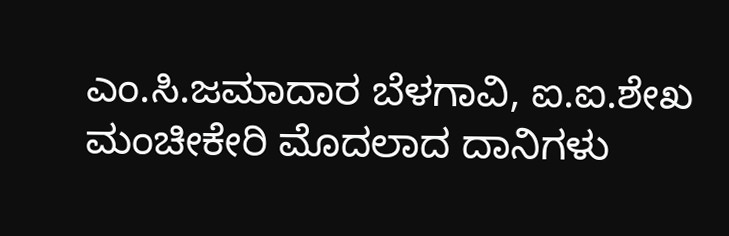ಎಂ.ಸಿ.ಜಮಾದಾರ ಬೆಳಗಾವಿ, ಐ.ಐ.ಶೇಖ ಮಂಚೀಕೇರಿ ಮೊದಲಾದ ದಾನಿಗಳು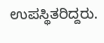ಉಪಸ್ಥಿತರಿದ್ದರು.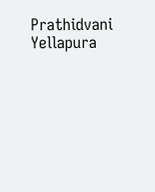Prathidvani Yellapura